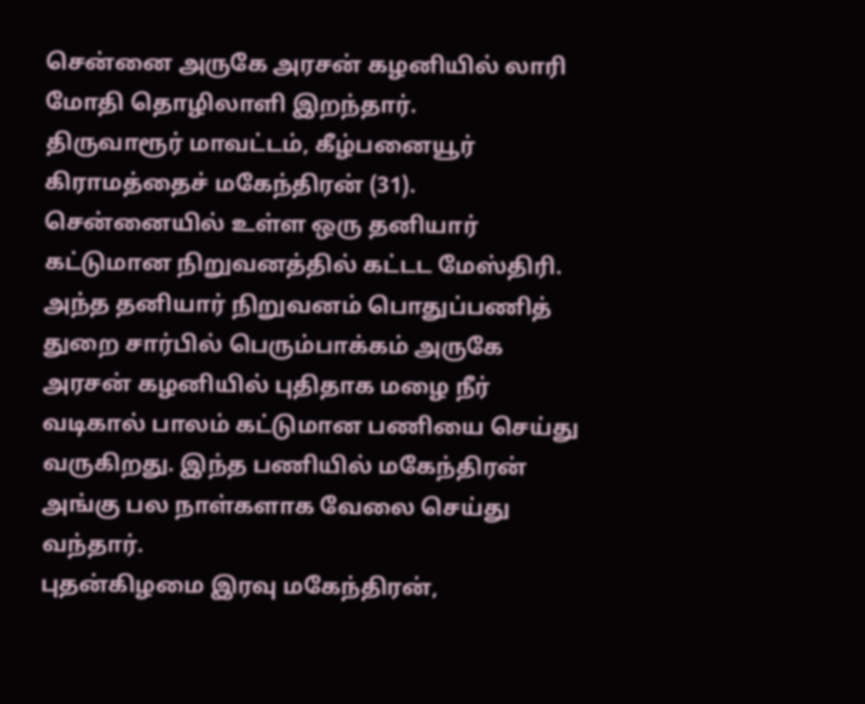சென்னை அருகே அரசன் கழனியில் லாரி மோதி தொழிலாளி இறந்தார்.
திருவாரூர் மாவட்டம், கீழ்பனையூர் கிராமத்தைச் மகேந்திரன் (31). சென்னையில் உள்ள ஒரு தனியார் கட்டுமான நிறுவனத்தில் கட்டட மேஸ்திரி. அந்த தனியார் நிறுவனம் பொதுப்பணித் துறை சார்பில் பெரும்பாக்கம் அருகே அரசன் கழனியில் புதிதாக மழை நீர் வடிகால் பாலம் கட்டுமான பணியை செய்து வருகிறது. இந்த பணியில் மகேந்திரன் அங்கு பல நாள்களாக வேலை செய்து வந்தார்.
புதன்கிழமை இரவு மகேந்திரன்,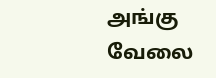அங்கு வேலை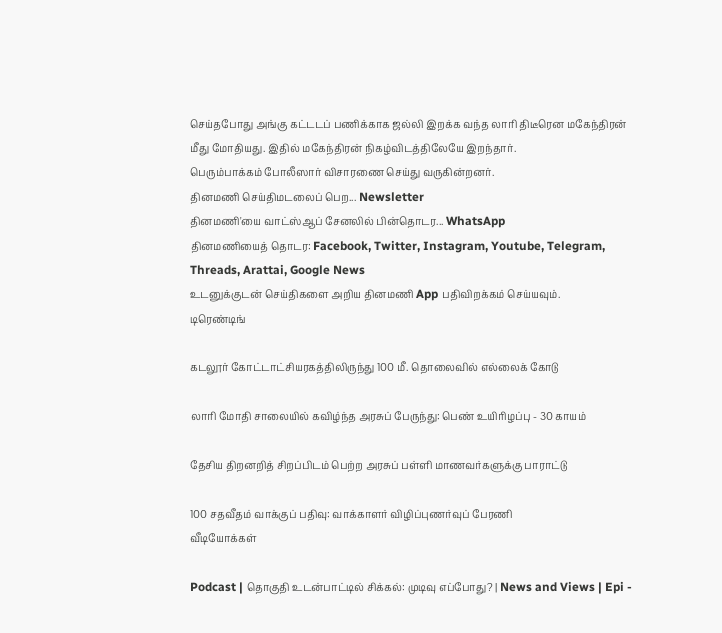செய்தபோது அங்கு கட்டடப் பணிக்காக ஜல்லி இறக்க வந்த லாரி திடீரென மகேந்திரன் மீது மோதியது. இதில் மகேந்திரன் நிகழ்விடத்திலேயே இறந்தார்.
பெரும்பாக்கம் போலீஸார் விசாரணை செய்து வருகின்றனர்.
தினமணி செய்திமடலைப் பெற... Newsletter
தினமணி'யை வாட்ஸ்ஆப் சேனலில் பின்தொடர... WhatsApp
தினமணியைத் தொடர: Facebook, Twitter, Instagram, Youtube, Telegram, Threads, Arattai, Google News
உடனுக்குடன் செய்திகளை அறிய தினமணி App பதிவிறக்கம் செய்யவும்.
டிரெண்டிங்

கடலூர் கோட்டாட்சியரகத்திலிருந்து 100 மீ. தொலைவில் எல்லைக் கோடு

லாரி மோதி சாலையில் கவிழ்ந்த அரசுப் பேருந்து: பெண் உயிரிழப்பு - 30 காயம்

தேசிய திறனறித் சிறப்பிடம் பெற்ற அரசுப் பள்ளி மாணவர்களுக்கு பாராட்டு

100 சதவீதம் வாக்குப் பதிவு: வாக்காளர் விழிப்புணர்வுப் பேரணி
வீடியோக்கள்

Podcast | தொகுதி உடன்பாட்டில் சிக்கல்: முடிவு எப்போது? | News and Views | Epi -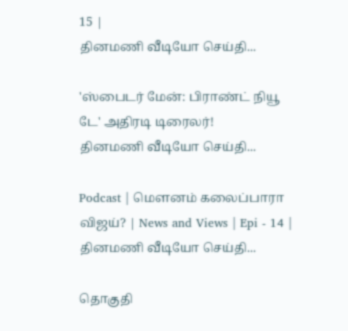15 |
தினமணி வீடியோ செய்தி...

'ஸ்பைடர் மேன்: பிராண்ட் நியூ டே' அதிரடி டிரைலர்!
தினமணி வீடியோ செய்தி...

Podcast | மௌனம் கலைப்பாரா விஜய்? | News and Views | Epi - 14 |
தினமணி வீடியோ செய்தி...

தொகுதி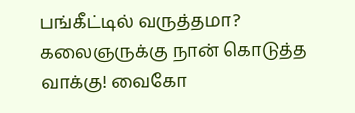பங்கீட்டில் வருத்தமா? கலைஞருக்கு நான் கொடுத்த வாக்கு! வைகோ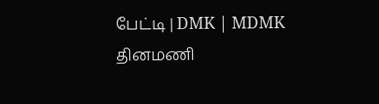பேட்டி | DMK | MDMK
தினமணி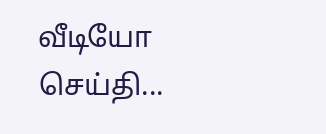வீடியோ செய்தி...